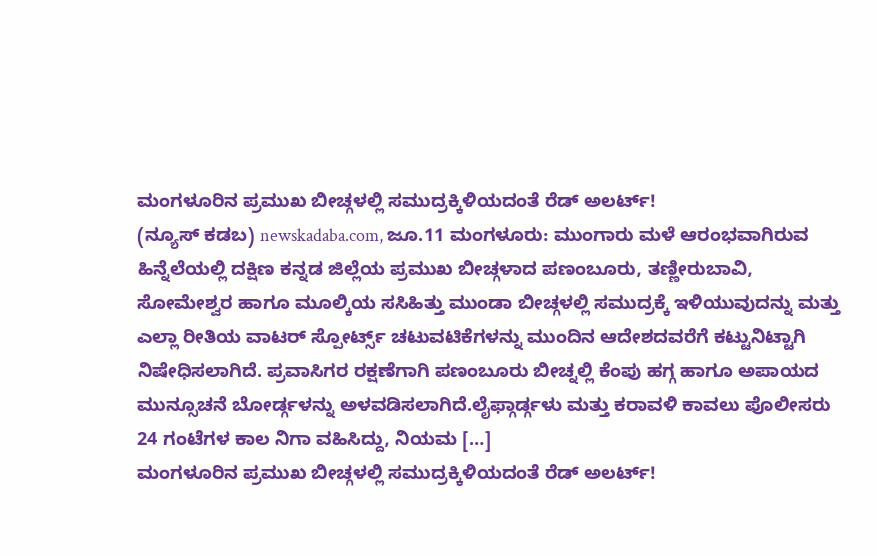ಮಂಗಳೂರಿನ ಪ್ರಮುಖ ಬೀಚ್ಗಳಲ್ಲಿ ಸಮುದ್ರಕ್ಕಿಳಿಯದಂತೆ ರೆಡ್ ಅಲರ್ಟ್!
(ನ್ಯೂಸ್ ಕಡಬ) newskadaba.com, ಜೂ.11 ಮಂಗಳೂರು: ಮುಂಗಾರು ಮಳೆ ಆರಂಭವಾಗಿರುವ ಹಿನ್ನೆಲೆಯಲ್ಲಿ ದಕ್ಷಿಣ ಕನ್ನಡ ಜಿಲ್ಲೆಯ ಪ್ರಮುಖ ಬೀಚ್ಗಳಾದ ಪಣಂಬೂರು, ತಣ್ಣೀರುಬಾವಿ, ಸೋಮೇಶ್ವರ ಹಾಗೂ ಮೂಲ್ಕಿಯ ಸಸಿಹಿತ್ತು ಮುಂಡಾ ಬೀಚ್ಗಳಲ್ಲಿ ಸಮುದ್ರಕ್ಕೆ ಇಳಿಯುವುದನ್ನು ಮತ್ತು ಎಲ್ಲಾ ರೀತಿಯ ವಾಟರ್ ಸ್ಪೋರ್ಟ್ಸ್ ಚಟುವಟಿಕೆಗಳನ್ನು ಮುಂದಿನ ಆದೇಶದವರೆಗೆ ಕಟ್ಟುನಿಟ್ಟಾಗಿ ನಿಷೇಧಿಸಲಾಗಿದೆ. ಪ್ರವಾಸಿಗರ ರಕ್ಷಣೆಗಾಗಿ ಪಣಂಬೂರು ಬೀಚ್ನಲ್ಲಿ ಕೆಂಪು ಹಗ್ಗ ಹಾಗೂ ಅಪಾಯದ ಮುನ್ಸೂಚನೆ ಬೋರ್ಡ್ಗಳನ್ನು ಅಳವಡಿಸಲಾಗಿದೆ.ಲೈಫ್ಗಾರ್ಡ್ಗಳು ಮತ್ತು ಕರಾವಳಿ ಕಾವಲು ಪೊಲೀಸರು 24 ಗಂಟೆಗಳ ಕಾಲ ನಿಗಾ ವಹಿಸಿದ್ದು, ನಿಯಮ […]
ಮಂಗಳೂರಿನ ಪ್ರಮುಖ ಬೀಚ್ಗಳಲ್ಲಿ ಸಮುದ್ರಕ್ಕಿಳಿಯದಂತೆ ರೆಡ್ ಅಲರ್ಟ್!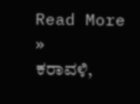Read More »
ಕರಾವಳಿ,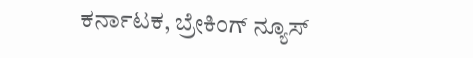ಕರ್ನಾಟಕ, ಬ್ರೇಕಿಂಗ್ ನ್ಯೂಸ್